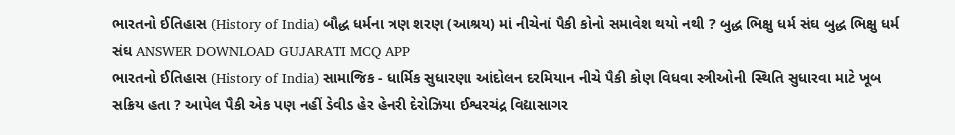ભારતનો ઈતિહાસ (History of India) બૌદ્ધ ધર્મના ત્રણ શરણ (આશ્રય) માં નીચેનાં પૈકી કોનો સમાવેશ થયો નથી ? બુદ્ધ ભિક્ષુ ધર્મ સંઘ બુદ્ધ ભિક્ષુ ધર્મ સંઘ ANSWER DOWNLOAD GUJARATI MCQ APP
ભારતનો ઈતિહાસ (History of India) સામાજિક - ધાર્મિક સુધારણા આંદોલન દરમિયાન નીચે પૈકી કોણ વિધવા સ્ત્રીઓની સ્થિતિ સુધારવા માટે ખૂબ સક્રિય હતા ? આપેલ પૈકી એક પણ નહીં ડેવીડ હેર હેનરી દેરોઝિયા ઈશ્વરચંદ્ર વિદ્યાસાગર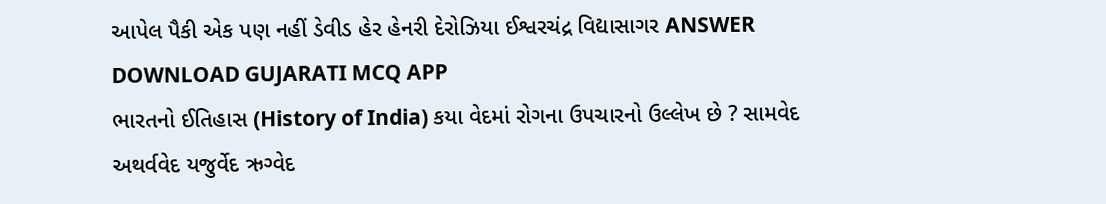આપેલ પૈકી એક પણ નહીં ડેવીડ હેર હેનરી દેરોઝિયા ઈશ્વરચંદ્ર વિદ્યાસાગર ANSWER DOWNLOAD GUJARATI MCQ APP
ભારતનો ઈતિહાસ (History of India) કયા વેદમાં રોગના ઉપચારનો ઉલ્લેખ છે ? સામવેદ અથર્વવેદ યજુર્વેદ ઋગ્વેદ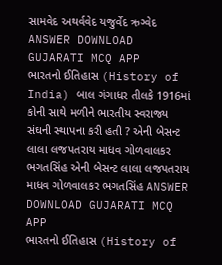સામવેદ અથર્વવેદ યજુર્વેદ ઋગ્વેદ ANSWER DOWNLOAD GUJARATI MCQ APP
ભારતનો ઈતિહાસ (History of India) બાલ ગંગાધર તીલકે 1916માં કોની સાથે મળીને ભારતીય સ્વરાજ્ય સંઘની સ્થાપના કરી હતી ? એની બેસન્ટ લાલા લજપતરાય માધવ ગોળવાલકર ભગતસિંહ એની બેસન્ટ લાલા લજપતરાય માધવ ગોળવાલકર ભગતસિંહ ANSWER DOWNLOAD GUJARATI MCQ APP
ભારતનો ઈતિહાસ (History of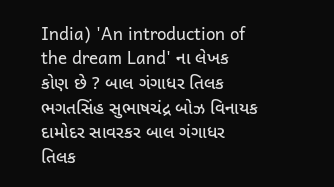India) 'An introduction of the dream Land' ના લેખક કોણ છે ? બાલ ગંગાધર તિલક ભગતસિંહ સુભાષચંદ્ર બોઝ વિનાયક દામોદર સાવરકર બાલ ગંગાધર તિલક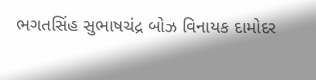ભગતસિંહ સુભાષચંદ્ર બોઝ વિનાયક દામોદર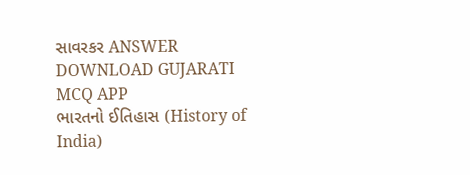સાવરકર ANSWER DOWNLOAD GUJARATI MCQ APP
ભારતનો ઈતિહાસ (History of India)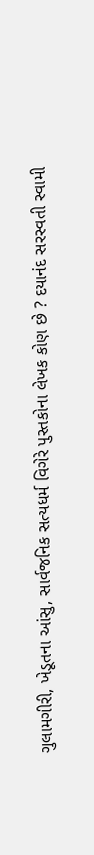ગુલામગીરી, ખેડૂતના આંસુ, સાર્વજનિક સત્યધર્મ વિગેરે પુસ્તકોના લેખક કોણ છે ? દયાનંદ સરસ્વતી સ્વામી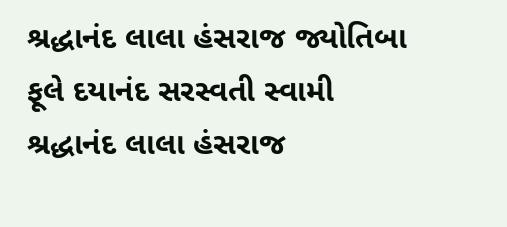શ્રદ્ધાનંદ લાલા હંસરાજ જ્યોતિબા ફૂલે દયાનંદ સરસ્વતી સ્વામી શ્રદ્ધાનંદ લાલા હંસરાજ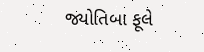જ્યોતિબા ફૂલે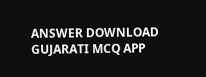ANSWER DOWNLOAD GUJARATI MCQ APP